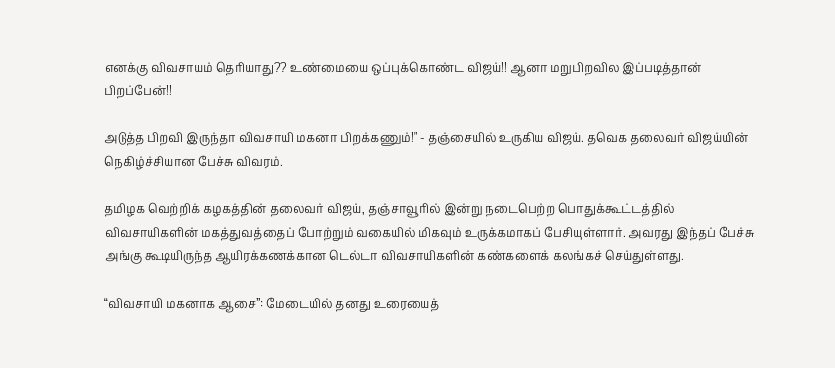எனக்கு விவசாயம் தெரியாது?? உண்மையை ஒப்புக்கொண்ட விஜய்!! ஆனா மறுபிறவில இப்படித்தான் பிறப்பேன்!!

அடுத்த பிறவி இருந்தா விவசாயி மகனா பிறக்கணும்!" - தஞ்சையில் உருகிய விஜய். தவெக தலைவர் விஜய்யின் நெகிழ்ச்சியான பேச்சு விவரம்.

தமிழக வெற்றிக் கழகத்தின் தலைவர் விஜய், தஞ்சாவூரில் இன்று நடைபெற்ற பொதுக்கூட்டத்தில் விவசாயிகளின் மகத்துவத்தைப் போற்றும் வகையில் மிகவும் உருக்கமாகப் பேசியுள்ளார். அவரது இந்தப் பேச்சு அங்கு கூடியிருந்த ஆயிரக்கணக்கான டெல்டா விவசாயிகளின் கண்களைக் கலங்கச் செய்துள்ளது.

“விவசாயி மகனாக ஆசை”: மேடையில் தனது உரையைத்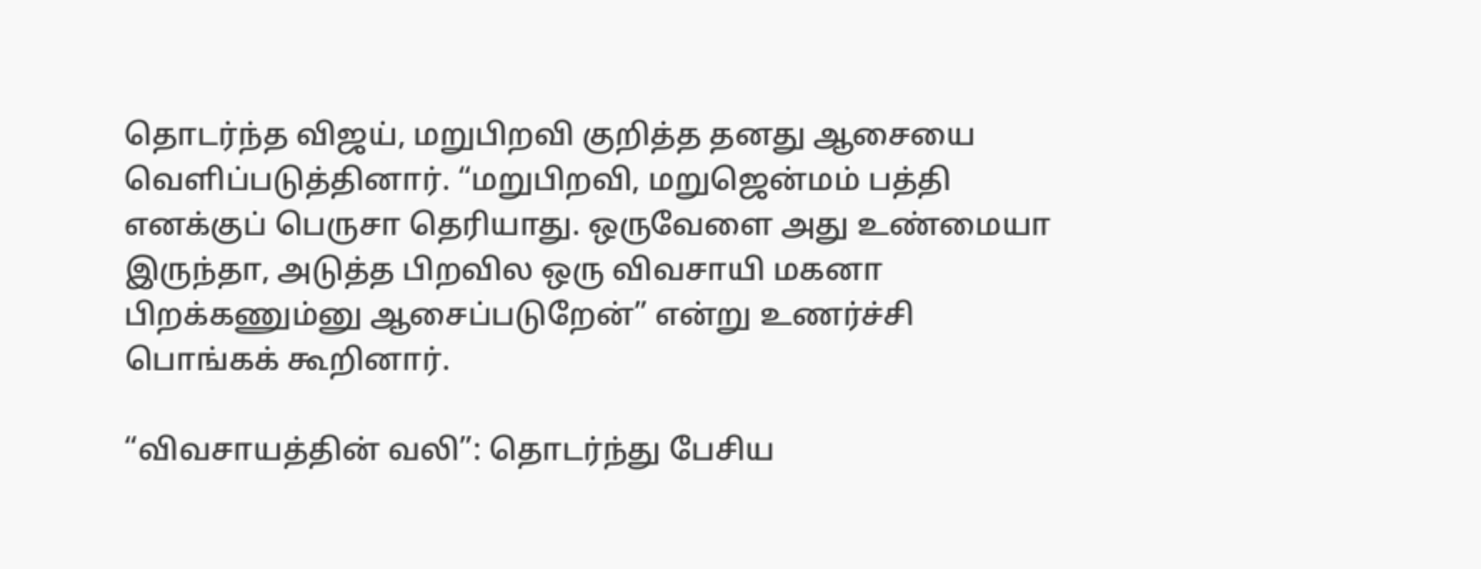தொடர்ந்த விஜய், மறுபிறவி குறித்த தனது ஆசையை வெளிப்படுத்தினார். “மறுபிறவி, மறுஜென்மம் பத்தி எனக்குப் பெருசா தெரியாது. ஒருவேளை அது உண்மையா இருந்தா, அடுத்த பிறவில ஒரு விவசாயி மகனா பிறக்கணும்னு ஆசைப்படுறேன்” என்று உணர்ச்சி பொங்கக் கூறினார்.

“விவசாயத்தின் வலி”: தொடர்ந்து பேசிய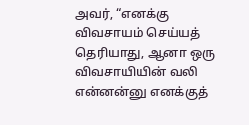அவர், “எனக்கு விவசாயம் செய்யத் தெரியாது, ஆனா ஒரு விவசாயியின் வலி என்னன்னு எனக்குத்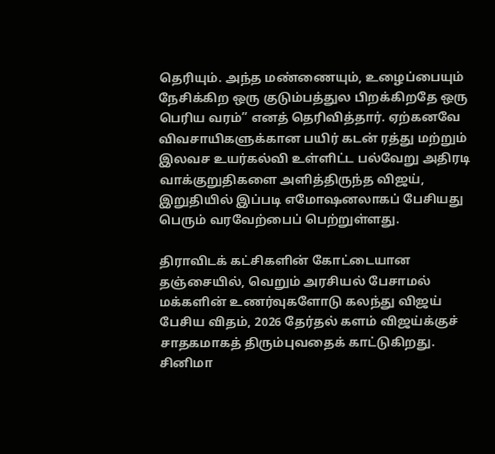தெரியும். அந்த மண்ணையும், உழைப்பையும் நேசிக்கிற ஒரு குடும்பத்துல பிறக்கிறதே ஒரு பெரிய வரம்” எனத் தெரிவித்தார். ஏற்கனவே விவசாயிகளுக்கான பயிர் கடன் ரத்து மற்றும் இலவச உயர்கல்வி உள்ளிட்ட பல்வேறு அதிரடி வாக்குறுதிகளை அளித்திருந்த விஜய், இறுதியில் இப்படி எமோஷனலாகப் பேசியது பெரும் வரவேற்பைப் பெற்றுள்ளது.

திராவிடக் கட்சிகளின் கோட்டையான தஞ்சையில், வெறும் அரசியல் பேசாமல் மக்களின் உணர்வுகளோடு கலந்து விஜய் பேசிய விதம், 2026 தேர்தல் களம் விஜய்க்குச் சாதகமாகத் திரும்புவதைக் காட்டுகிறது. சினிமா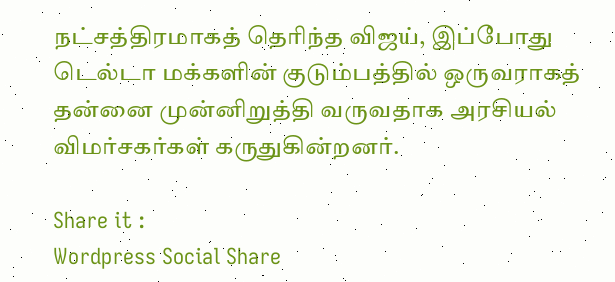நட்சத்திரமாகத் தெரிந்த விஜய், இப்போது டெல்டா மக்களின் குடும்பத்தில் ஒருவராகத் தன்னை முன்னிறுத்தி வருவதாக அரசியல் விமர்சகர்கள் கருதுகின்றனர்.

Share it :
Wordpress Social Share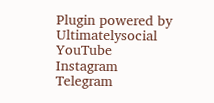Plugin powered by Ultimatelysocial
YouTube
Instagram
Telegram